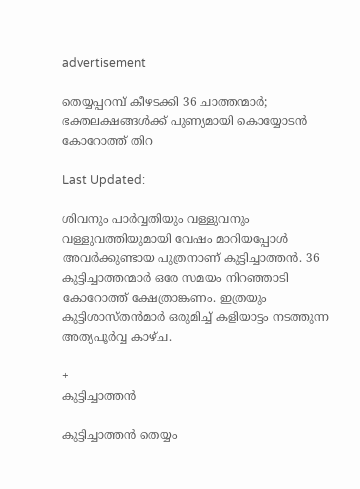advertisement

തെയ്യപ്പറമ്പ് കീഴടക്കി 36 ചാത്തന്മാർ; ഭക്തലക്ഷങ്ങൾക്ക് പുണ്യമായി കൊയ്യോടൻ കോറോത്ത് തിറ

Last Updated:

ശിവനും പാര്‍വ്വതിയും വള്ളുവനും വള്ളുവത്തിയുമായി വേഷം മാറിയപ്പോള്‍ അവര്‍ക്കുണ്ടായ പുത്രനാണ് കുട്ടിച്ചാത്തന്‍. 36 കുട്ടിച്ചാത്തന്മാര്‍ ഒരേ സമയം നിറഞ്ഞാടി കോറോത്ത് ക്ഷേത്രാങ്കണം. ഇത്രയും കുട്ടിശാസ്തന്‍മാര്‍ ഒരുമിച്ച് കളിയാട്ടം നടത്തുന്ന അത്യപൂര്‍വ്വ കാഴ്ച.

+
കുട്ടിച്ചാത്തൻ

കുട്ടിച്ചാത്തൻ തെയ്യം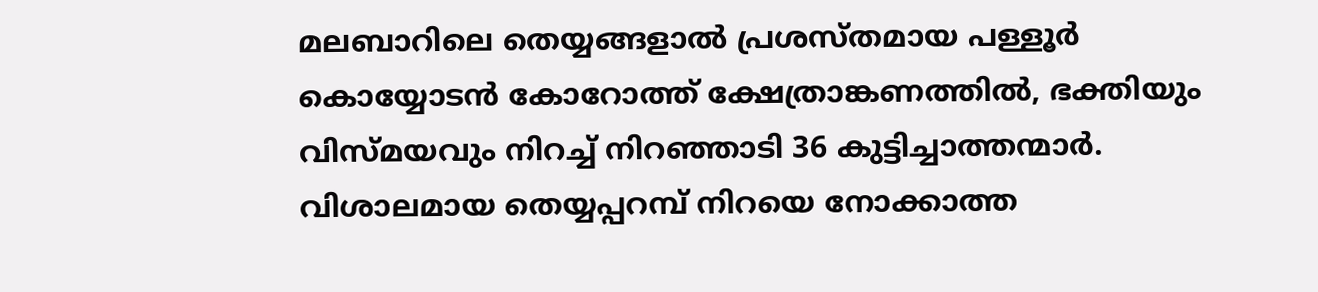മലബാറിലെ തെയ്യങ്ങളാല്‍ പ്രശസ്തമായ പള്ളൂര്‍ കൊയ്യോടന്‍ കോറോത്ത് ക്ഷേത്രാങ്കണത്തില്‍, ഭക്തിയും വിസ്മയവും നിറച്ച് നിറഞ്ഞാടി 36 കുട്ടിച്ചാത്തന്മാര്‍. വിശാലമായ തെയ്യപ്പറമ്പ് നിറയെ നോക്കാത്ത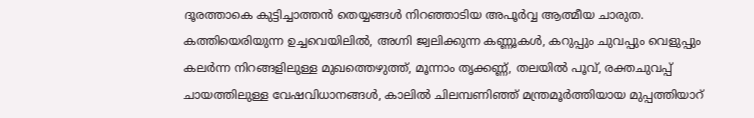ദൂരത്താകെ കുട്ടിച്ചാത്തന്‍ തെയ്യങ്ങള്‍ നിറഞ്ഞാടിയ അപൂര്‍വ്വ ആത്മീയ ചാരുത.
കത്തിയെരിയുന്ന ഉച്ചവെയിലില്‍, അഗ്നി ജ്വലിക്കുന്ന കണ്ണൂകള്‍, കറുപ്പും ചുവപ്പും വെളുപ്പും കലര്‍ന്ന നിറങ്ങളിലുള്ള മുഖത്തെഴുത്ത്, മൂന്നാം തൃക്കണ്ണ്, തലയില്‍ പൂവ്, രക്തചുവപ്പ് ചായത്തിലുള്ള വേഷവിധാനങ്ങള്‍, കാലില്‍ ചിലമ്പണിഞ്ഞ് മന്ത്രമൂര്‍ത്തിയായ മുപ്പത്തിയാറ്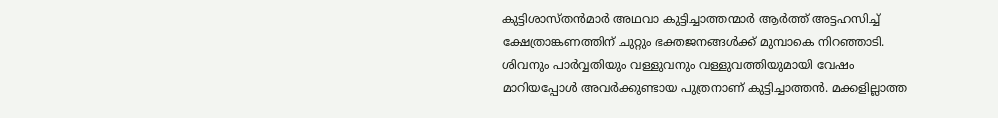കുട്ടിശാസ്തന്‍മാര്‍ അഥവാ കുട്ടിച്ചാത്തന്മാര്‍ ആര്‍ത്ത് അട്ടഹസിച്ച് ക്ഷേത്രാങ്കണത്തിന് ചുറ്റും ഭക്തജനങ്ങള്‍ക്ക് മുമ്പാകെ നിറഞ്ഞാടി.
ശിവനും പാര്‍വ്വതിയും വള്ളുവനും വള്ളുവത്തിയുമായി വേഷം മാറിയപ്പോള്‍ അവര്‍ക്കുണ്ടായ പുത്രനാണ് കുട്ടിച്ചാത്തന്‍. മക്കളില്ലാത്ത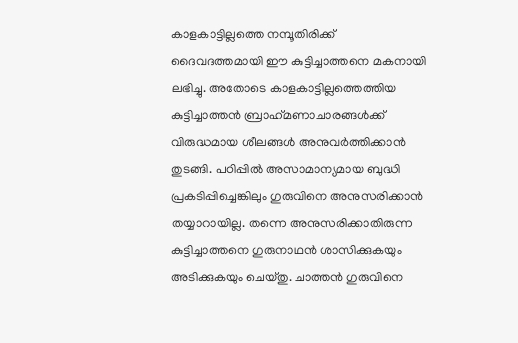കാളകാട്ടില്ലത്തെ നമ്പൂതിരിക്ക് ദൈവദത്തമായി ഈ കുട്ടിച്ചാത്തനെ മകനായി ലഭിച്ചു. അതോടെ കാളകാട്ടില്ലത്തെത്തിയ കുട്ടിച്ചാത്തന്‍ ബ്രാഹ്‌മണാചാരങ്ങള്‍ക്ക് വിരുദ്ധമായ ശീലങ്ങള്‍ അനുവര്‍ത്തിക്കാന്‍ തുടങ്ങി. പഠിപ്പില്‍ അസാമാന്യമായ ബുദ്ധി പ്രകടിപ്പിച്ചെങ്കിലും ഗുരുവിനെ അനുസരിക്കാന്‍ തയ്യാറായില്ല. തന്നെ അനുസരിക്കാതിരുന്ന കുട്ടിച്ചാത്തനെ ഗുരുനാഥന്‍ ശാസിക്കുകയും അടിക്കുകയും ചെയ്തു. ചാത്തന്‍ ഗുരുവിനെ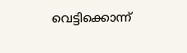വെട്ടിക്കൊന്ന്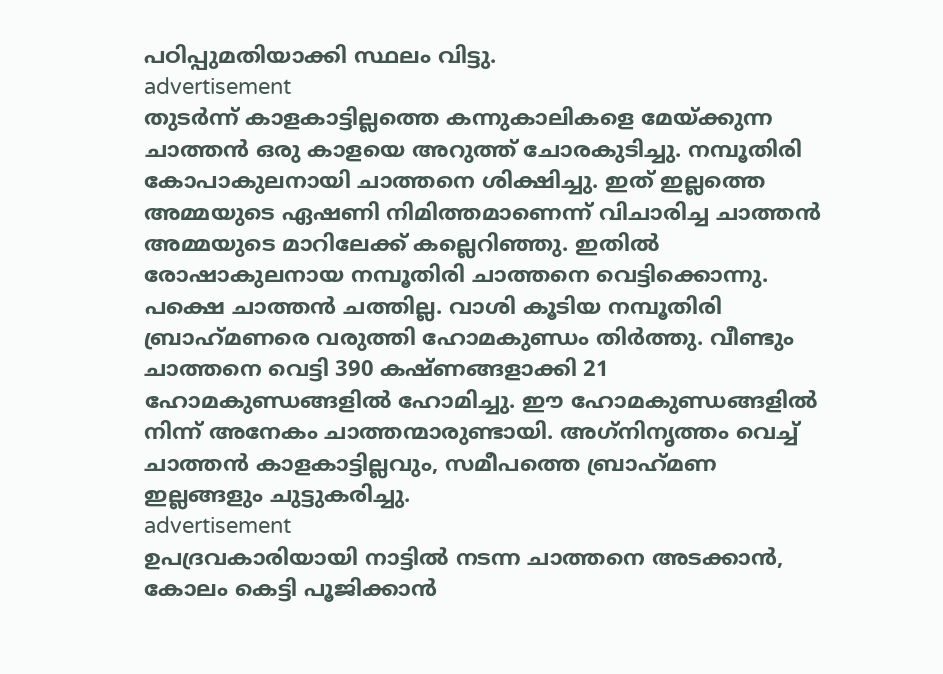പഠിപ്പുമതിയാക്കി സ്ഥലം വിട്ടു.
advertisement
തുടര്‍ന്ന് കാളകാട്ടില്ലത്തെ കന്നുകാലികളെ മേയ്ക്കുന്ന ചാത്തന്‍ ഒരു കാളയെ അറുത്ത് ചോരകുടിച്ചു. നമ്പൂതിരി കോപാകുലനായി ചാത്തനെ ശിക്ഷിച്ചു. ഇത് ഇല്ലത്തെ അമ്മയുടെ ഏഷണി നിമിത്തമാണെന്ന് വിചാരിച്ച ചാത്തന്‍ അമ്മയുടെ മാറിലേക്ക് കല്ലെറിഞ്ഞു. ഇതില്‍ രോഷാകുലനായ നമ്പൂതിരി ചാത്തനെ വെട്ടിക്കൊന്നു. പക്ഷെ ചാത്തന്‍ ചത്തില്ല. വാശി കൂടിയ നമ്പൂതിരി ബ്രാഹ്‌മണരെ വരുത്തി ഹോമകുണ്ഡം തിര്‍ത്തു. വീണ്ടും ചാത്തനെ വെട്ടി 390 കഷ്ണങ്ങളാക്കി 21 ഹോമകുണ്ഡങ്ങളില്‍ ഹോമിച്ചു. ഈ ഹോമകുണ്ഡങ്ങളില്‍ നിന്ന് അനേകം ചാത്തന്മാരുണ്ടായി. അഗ്‌നിനൃത്തം വെച്ച് ചാത്തന്‍ കാളകാട്ടില്ലവും, സമീപത്തെ ബ്രാഹ്‌മണ ഇല്ലങ്ങളും ചുട്ടുകരിച്ചു.
advertisement
ഉപദ്രവകാരിയായി നാട്ടില്‍ നടന്ന ചാത്തനെ അടക്കാന്‍, കോലം കെട്ടി പൂജിക്കാന്‍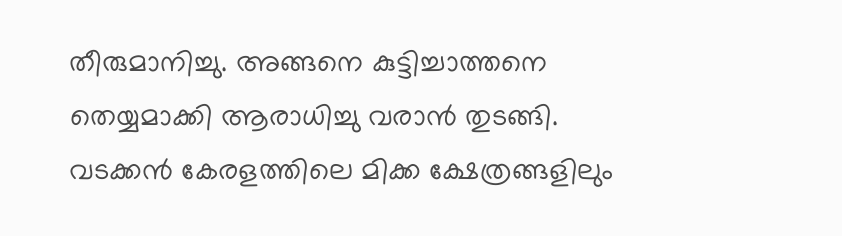തീരുമാനിച്ചു. അങ്ങനെ കുട്ടിച്ചാത്തനെ തെയ്യമാക്കി ആരാധിച്ചു വരാന്‍ തുടങ്ങി. വടക്കന്‍ കേരളത്തിലെ മിക്ക ക്ഷേത്രങ്ങളിലും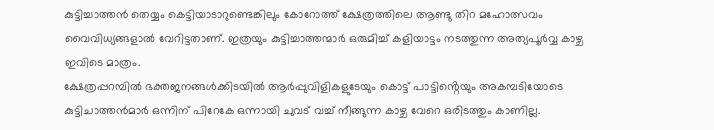കുട്ടിച്ചാത്തന്‍ തെയ്യം കെട്ടിയാടാറുണ്ടെങ്കിലും കോറോത്ത് ക്ഷേത്രത്തിലെ ആണ്ടു തിറ മഹോത്സവം വൈവിധ്യങ്ങളാല്‍ വേറിട്ടതാണ്. ഇത്രയും കുട്ടിച്ചാത്തന്മാര്‍ ഒരുമിച്ച് കളിയാട്ടം നടത്തുന്ന അത്യപൂര്‍വ്വ കാഴ്ച ഇവിടെ മാത്രം.
ക്ഷേത്രപ്പറമ്പില്‍ ഭക്തജനങ്ങള്‍ക്കിടയില്‍ ആര്‍പ്പുവിളികളുടേയും കൊട്ട് പാട്ടിൻ്റെയും അകമ്പടിയോടെ കുട്ടിചാത്തന്‍മാര്‍ ഒന്നിന് പിറേകേ ഒന്നായി ചുവട് വച്ച് നീങ്ങുന്ന കാഴ്ച വേറെ ഒരിടത്തും കാണില്ല.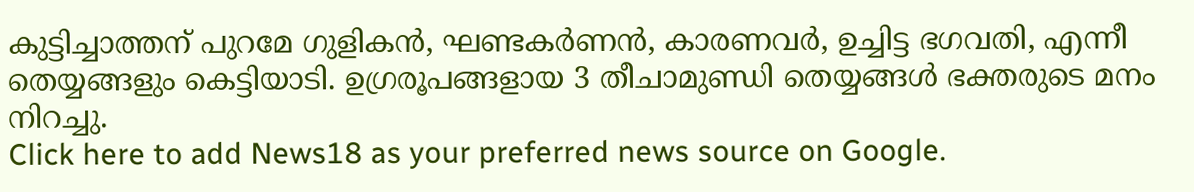കുട്ടിച്ചാത്തന് പുറമേ ഗുളികന്‍, ഘണ്ടകര്‍ണന്‍, കാരണവര്‍, ഉച്ചിട്ട ഭഗവതി, എന്നീ തെയ്യങ്ങളും കെട്ടിയാടി. ഉഗ്രരൂപങ്ങളായ 3 തീചാമുണ്ഡി തെയ്യങ്ങള്‍ ഭക്തരുടെ മനം നിറച്ചു.
Click here to add News18 as your preferred news source on Google.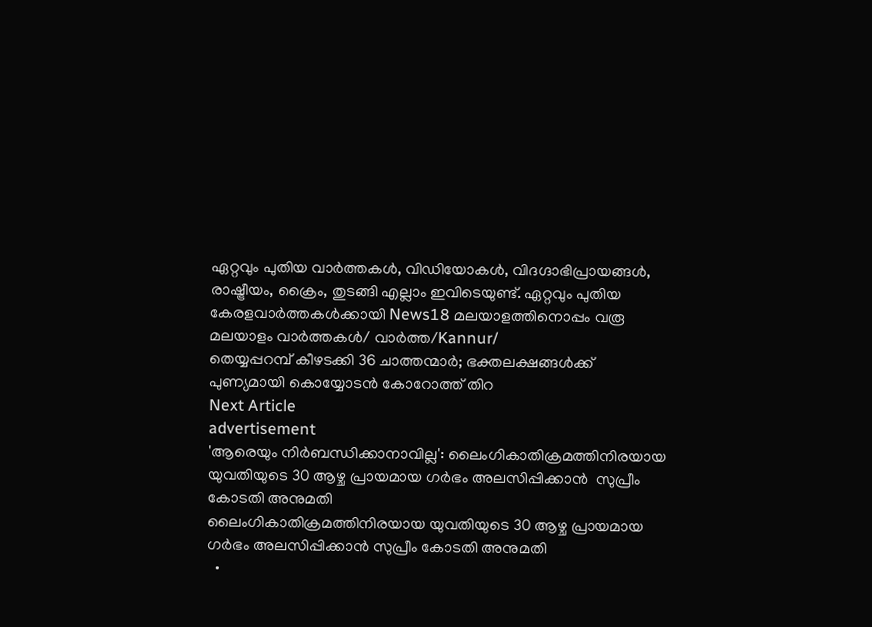ഏറ്റവും പുതിയ വാർത്തകൾ, വിഡിയോകൾ, വിദഗ്ദാഭിപ്രായങ്ങൾ, രാഷ്ട്രീയം, ക്രൈം, തുടങ്ങി എല്ലാം ഇവിടെയുണ്ട്. ഏറ്റവും പുതിയ കേരളവാർത്തകൾക്കായി News18 മലയാളത്തിനൊപ്പം വരൂ
മലയാളം വാർത്തകൾ/ വാർത്ത/Kannur/
തെയ്യപ്പറമ്പ് കീഴടക്കി 36 ചാത്തന്മാർ; ഭക്തലക്ഷങ്ങൾക്ക് പുണ്യമായി കൊയ്യോടൻ കോറോത്ത് തിറ
Next Article
advertisement
'ആരെയും നിർബന്ധിക്കാനാവില്ല': ലൈംഗികാതിക്രമത്തിനിരയായ യുവതിയുടെ 30 ആഴ്ച പ്രായമായ ഗർഭം അലസിപ്പിക്കാൻ  സുപ്രീം കോടതി അനുമതി
ലൈംഗികാതിക്രമത്തിനിരയായ യുവതിയുടെ 30 ആഴ്ച പ്രായമായ ഗർഭം അലസിപ്പിക്കാൻ സുപ്രീം കോടതി അനുമതി
  •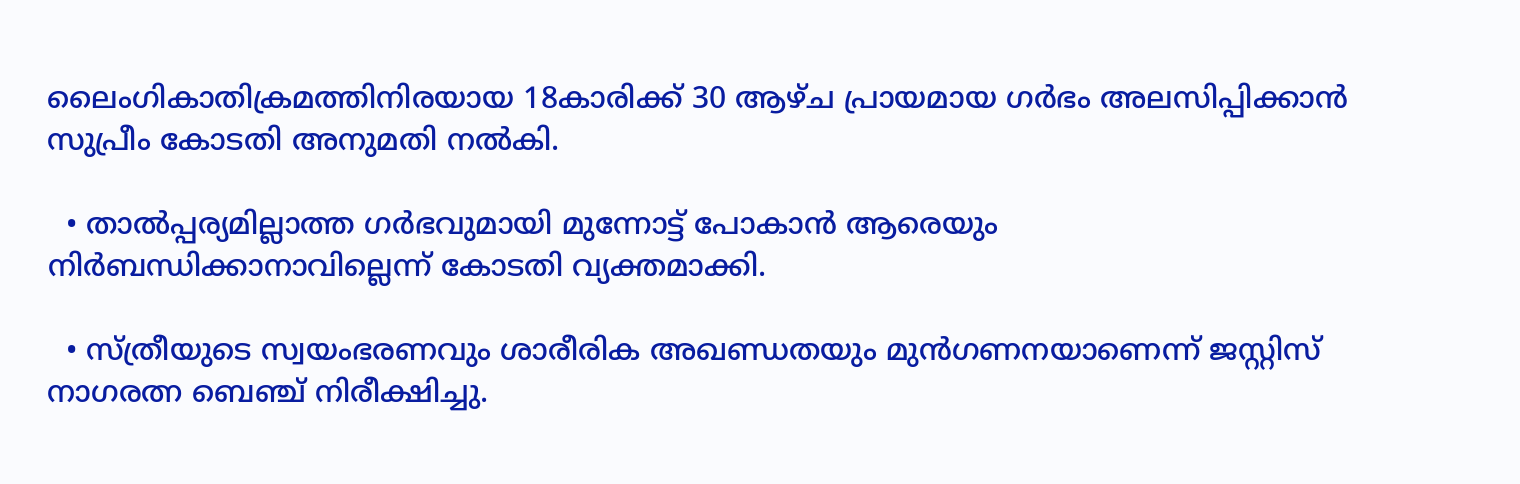ലൈംഗികാതിക്രമത്തിനിരയായ 18കാരിക്ക് 30 ആഴ്ച പ്രായമായ ഗർഭം അലസിപ്പിക്കാൻ സുപ്രീം കോടതി അനുമതി നൽകി.

  • താൽപ്പര്യമില്ലാത്ത ഗർഭവുമായി മുന്നോട്ട് പോകാൻ ആരെയും നിർബന്ധിക്കാനാവില്ലെന്ന് കോടതി വ്യക്തമാക്കി.

  • സ്ത്രീയുടെ സ്വയംഭരണവും ശാരീരിക അഖണ്ഡതയും മുൻഗണനയാണെന്ന് ജസ്റ്റിസ് നാഗരത്ന ബെഞ്ച് നിരീക്ഷിച്ചു.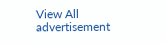View All
advertisement